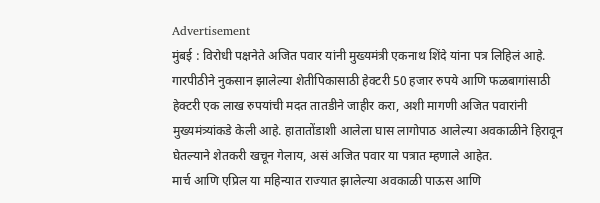Advertisement
मुंबई : विरोधी पक्षनेते अजित पवार यांनी मुख्यमंत्री एकनाथ शिंदे यांना पत्र लिहिलं आहे. गारपीठीने नुकसान झालेल्या शेतीपिकासाठी हेक्टरी 50 हजार रुपये आणि फळबागांसाठी हेक्टरी एक लाख रुपयांची मदत तातडीने जाहीर करा, अशी मागणी अजित पवारांनी मुख्यमंत्र्यांकडे केली आहे. हातातोंडाशी आलेला घास लागोपाठ आलेल्या अवकाळीने हिरावून घेतल्याने शेतकरी खचून गेलाय, असं अजित पवार या पत्रात म्हणाले आहेत.
मार्च आणि एप्रिल या महिन्यात राज्यात झालेल्या अवकाळी पाऊस आणि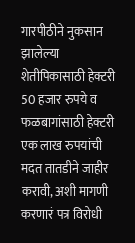गारपीठीने नुकसान झालेल्या शेतीपिकासाठी हेक्टरी 50 हजार रुपये व फळबागांसाठी हेक्टरी एक लाख रुपयांची मदत तातडीने जाहीर करावी, अशी मागणी करणारं पत्र विरोधी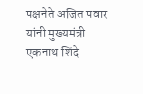पक्षनेते अजित पवार यांनी मुख्यमंत्री एकनाथ शिंदे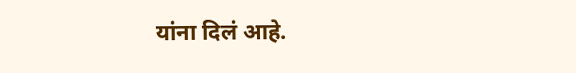यांना दिलं आहे.